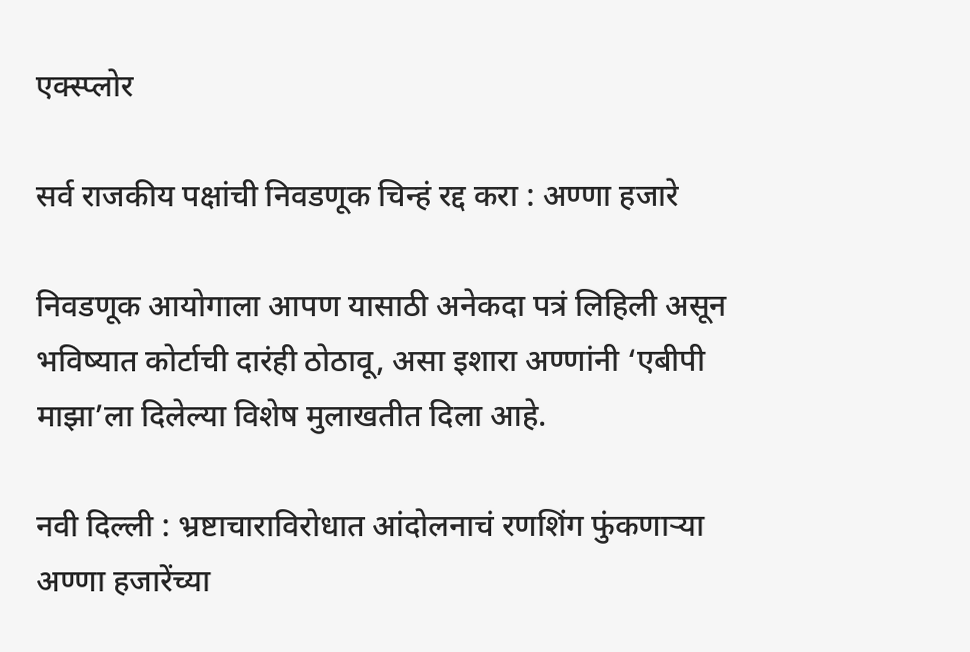एक्स्प्लोर

सर्व राजकीय पक्षांची निवडणूक चिन्हं रद्द करा : अण्णा हजारे

निवडणूक आयोगाला आपण यासाठी अनेकदा पत्रं लिहिली असून भविष्यात कोर्टाची दारंही ठोठावू, असा इशारा अण्णांनी ‘एबीपी माझा’ला दिलेल्या विशेष मुलाखतीत दिला आहे.

नवी दिल्ली : भ्रष्टाचाराविरोधात आंदोलनाचं रणशिंग फुंकणाऱ्या अण्णा हजारेंच्या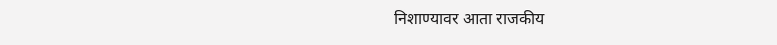निशाण्यावर आता राजकीय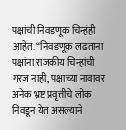पक्षांची निवडणूक चिन्हंही आहेत. “निवडणूक लढताना पक्षांना राजकीय चिन्हांची गरज नाही, पक्षाच्या नावावर अनेक भ्रष्ट प्रवृत्तीचे लोक निवडून येत असल्याने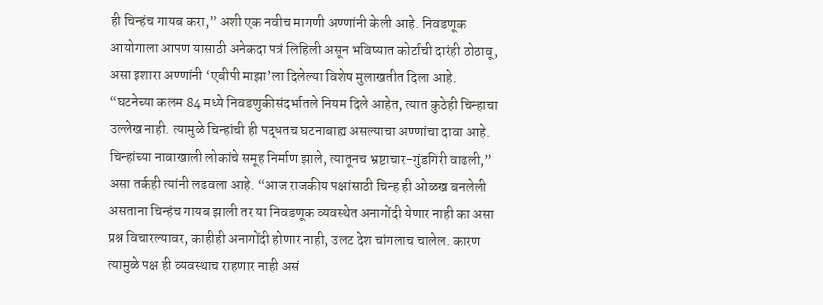ही चिन्हंच गायब करा,” अशी एक नवीच मागणी अण्णांनी केली आहे. निवडणूक आयोगाला आपण यासाठी अनेकदा पत्रं लिहिली असून भविष्यात कोर्टाची दारंही ठोठावू, असा इशारा अण्णांनी ‘एबीपी माझा’ला दिलेल्या विशेष मुलाखतीत दिला आहे. “घटनेच्या कलम 84 मध्ये निवडणुकीसंदर्भातले नियम दिले आहेत, त्यात कुठेही चिन्हाचा उल्लेख नाही. त्यामुळे चिन्हांची ही पद्धतच घटनाबाह्य असल्याचा अण्णांचा दावा आहे. चिन्हांच्या नावाखाली लोकांचे समूह निर्माण झाले, त्यातूनच भ्रष्टाचार-गुंडगिरी वाढली,” असा तर्कही त्यांनी लढवला आहे. “आज राजकीय पक्षांसाठी चिन्ह ही ओळख बनलेली असताना चिन्हंच गायब झाली तर या निवडणूक व्यवस्थेत अनागोंदी येणार नाही का असा प्रश्न विचारल्यावर, काहीही अनागोंदी होणार नाही, उलट देश चांगलाच चालेल. कारण त्यामुळे पक्ष ही व्यवस्थाच राहणार नाही असं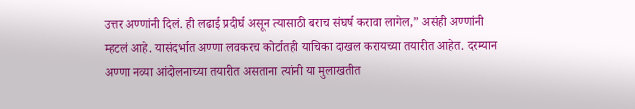उत्तर अण्णांनी दिलं. ही लढाई प्रदीर्घ असून त्यासाठी बराच संघर्ष करावा लागेल,” असंही अण्णांनी म्हटलं आहे. यासंदर्भात अण्णा लवकरच कोर्टातही याचिका दाखल करायच्या तयारीत आहेत. दरम्यान अण्णा नव्या आंदोलनाच्या तयारीत असताना त्यांनी या मुलाखतीत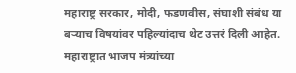महाराष्ट्र सरकार, मोदी, फडणवीस, संघाशी संबंध या बऱ्याच विषयांवर पहिल्यांदाच थेट उत्तरं दिली आहेत. महाराष्ट्रात भाजप मंत्र्यांच्या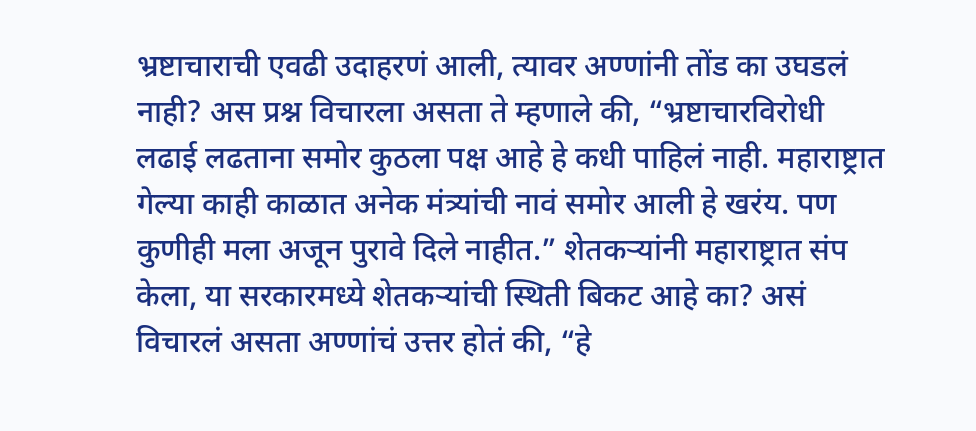भ्रष्टाचाराची एवढी उदाहरणं आली, त्यावर अण्णांनी तोंड का उघडलं नाही? अस प्रश्न विचारला असता ते म्हणाले की, “भ्रष्टाचारविरोधी लढाई लढताना समोर कुठला पक्ष आहे हे कधी पाहिलं नाही. महाराष्ट्रात गेल्या काही काळात अनेक मंत्र्यांची नावं समोर आली हे खरंय. पण कुणीही मला अजून पुरावे दिले नाहीत.” शेतकऱ्यांनी महाराष्ट्रात संप केला, या सरकारमध्ये शेतकऱ्यांची स्थिती बिकट आहे का? असं विचारलं असता अण्णांचं उत्तर होतं की, “हे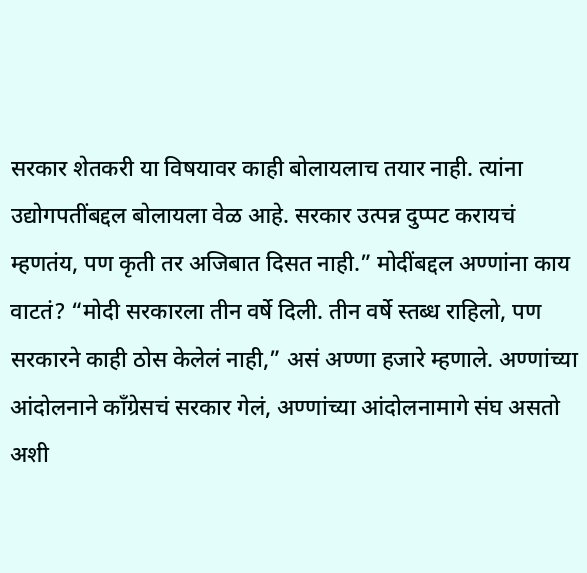सरकार शेतकरी या विषयावर काही बोलायलाच तयार नाही. त्यांना उद्योगपतींबद्दल बोलायला वेळ आहे. सरकार उत्पन्न दुप्पट करायचं म्हणतंय, पण कृती तर अजिबात दिसत नाही.” मोदींबद्दल अण्णांना काय वाटतं? “मोदी सरकारला तीन वर्षे दिली. तीन वर्षे स्तब्ध राहिलो, पण सरकारने काही ठोस केलेलं नाही,” असं अण्णा हजारे म्हणाले. अण्णांच्या आंदोलनाने काँग्रेसचं सरकार गेलं, अण्णांच्या आंदोलनामागे संघ असतो अशी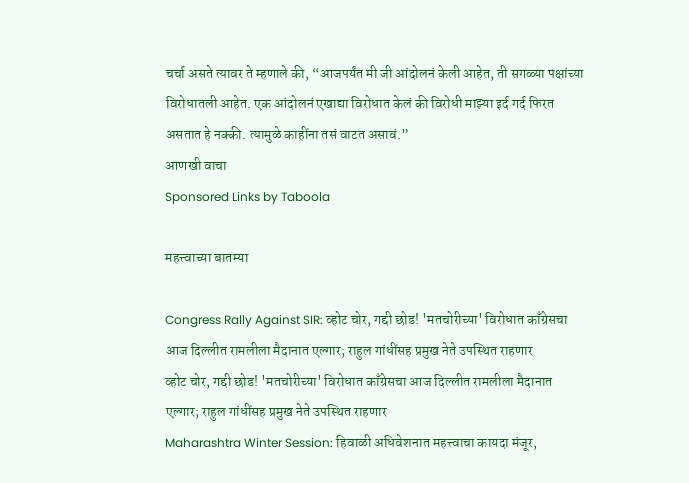चर्चा असते त्यावर ते म्हणाले की, “आजपर्यंत मी जी आंदोलनं केली आहेत, ती सगळ्या पक्षांच्या विरोधातली आहेत. एक आंदोलनं एखाद्या विरोधात केलं की विरोधी माझ्या इर्द गर्द फिरत असतात हे नक्की. त्यामुळे काहींना तसं वाटत असावं.”
आणखी वाचा
Sponsored Links by Taboola

महत्त्वाच्या बातम्या

Congress Rally Against SIR: व्होट चोर, गद्दी छोड! 'मतचोरीच्या' विरोधात काँग्रेसचा आज दिल्लीत रामलीला मैदानात एल्गार; राहुल गांधींसह प्रमुख नेते उपस्थित राहणार
व्होट चोर, गद्दी छोड! 'मतचोरीच्या' विरोधात काँग्रेसचा आज दिल्लीत रामलीला मैदानात एल्गार; राहुल गांधींसह प्रमुख नेते उपस्थित राहणार
Maharashtra Winter Session: हिवाळी अधिवेशनात महत्त्वाचा कायदा मंजूर,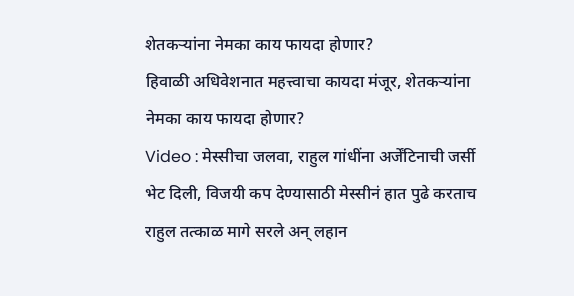शेतकऱ्यांना नेमका काय फायदा होणार?
हिवाळी अधिवेशनात महत्त्वाचा कायदा मंजूर, शेतकऱ्यांना नेमका काय फायदा होणार?
Video : मेस्सीचा जलवा, राहुल गांधींना अर्जेंटिनाची जर्सी भेट दिली, विजयी कप देण्यासाठी मेस्सीनं हात पुढे करताच राहुल तत्काळ मागे सरले अन् लहान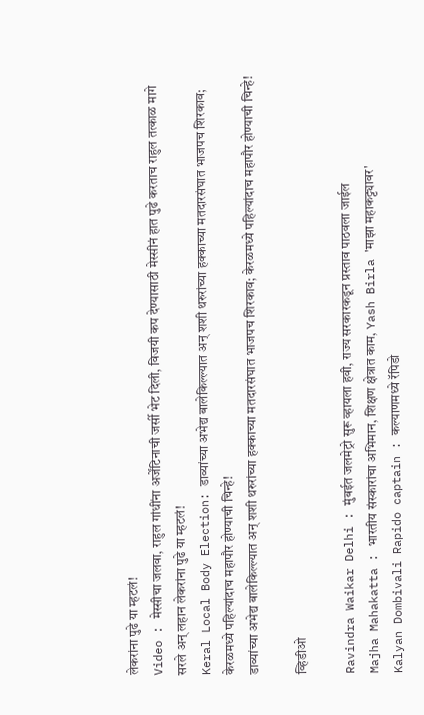लेकरांना पुढे या म्हटलं!
Video : मेस्सीचा जलवा, राहुल गांधींना अर्जेंटिनाची जर्सी भेट दिली, विजयी कप देण्यासाठी मेस्सीनं हात पुढे करताच राहुल तत्काळ मागे सरले अन् लहान लेकरांना पुढे या म्हटलं!
Keral Local Body Election: डाव्यांच्या अभेद्य बालेकिल्ल्यात अन् शशी थरुरांच्या हक्काच्या मतदारसंघात भाजपच शिरकाव; केरळमध्ये पहिल्यांदाच महापौर होण्याची चिन्हे!
डाव्यांच्या अभेद्य बालेकिल्ल्यात अन् शशी थरुरांच्या हक्काच्या मतदारसंघात भाजपच शिरकाव; केरळमध्ये पहिल्यांदाच महापौर होण्याची चिन्हे!

व्हिडीओ

Ravindra Waikar Delhi : मुंबईत जलमेट्रो सुरू व्हायला हवी, राज्य सरकारकडून प्रस्ताव पाठवला जाईल
Majha Mahakatta : भारतीय संस्कारांचा अभिमान, शिक्षण क्षेत्रात काम, Yash Birla 'माझा महाकट्ट्यावर'
Kalyan Dombivali Rapido captain : कल्याणमध्ये रॅपिडो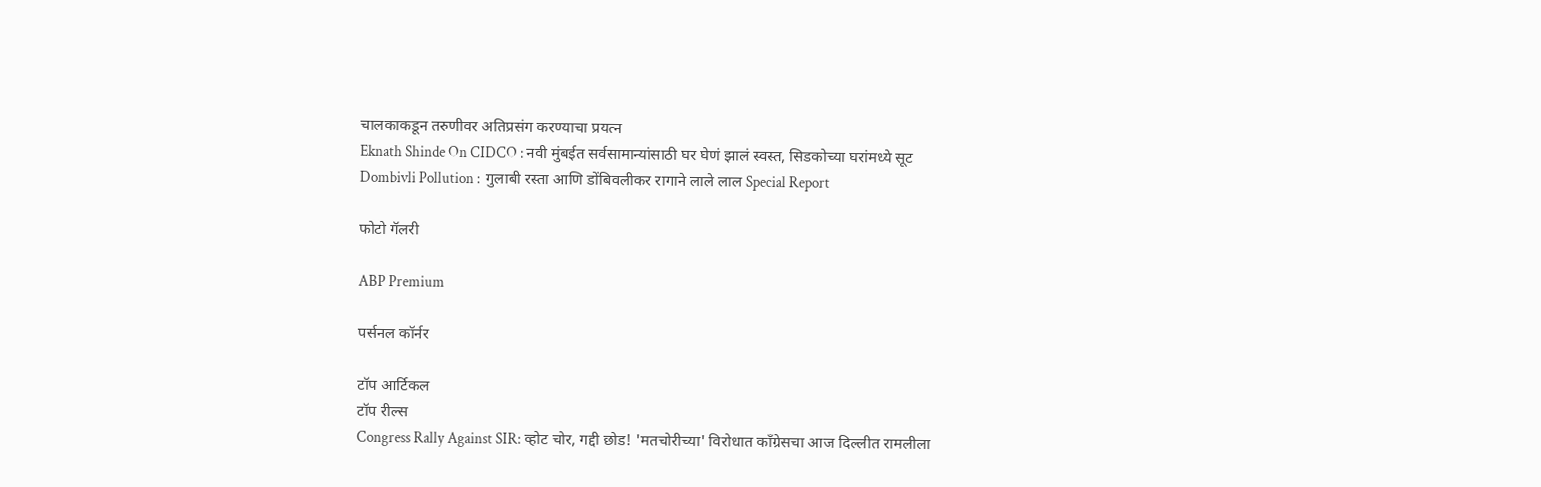चालकाकडून तरुणीवर अतिप्रसंग करण्याचा प्रयत्न
Eknath Shinde On CIDCO : नवी मुंबईत सर्वसामान्यांसाठी घर घेणं झालं स्वस्त, सिडकोच्या घरांमध्ये सूट
Dombivli Pollution :  गुलाबी रस्ता आणि डोंबिवलीकर रागाने लाले लाल Special Report

फोटो गॅलरी

ABP Premium

पर्सनल कॉर्नर

टॉप आर्टिकल
टॉप रील्स
Congress Rally Against SIR: व्होट चोर, गद्दी छोड! 'मतचोरीच्या' विरोधात काँग्रेसचा आज दिल्लीत रामलीला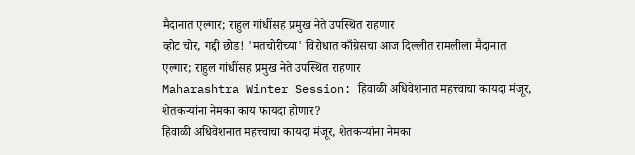मैदानात एल्गार; राहुल गांधींसह प्रमुख नेते उपस्थित राहणार
व्होट चोर, गद्दी छोड! 'मतचोरीच्या' विरोधात काँग्रेसचा आज दिल्लीत रामलीला मैदानात एल्गार; राहुल गांधींसह प्रमुख नेते उपस्थित राहणार
Maharashtra Winter Session: हिवाळी अधिवेशनात महत्त्वाचा कायदा मंजूर, शेतकऱ्यांना नेमका काय फायदा होणार?
हिवाळी अधिवेशनात महत्त्वाचा कायदा मंजूर, शेतकऱ्यांना नेमका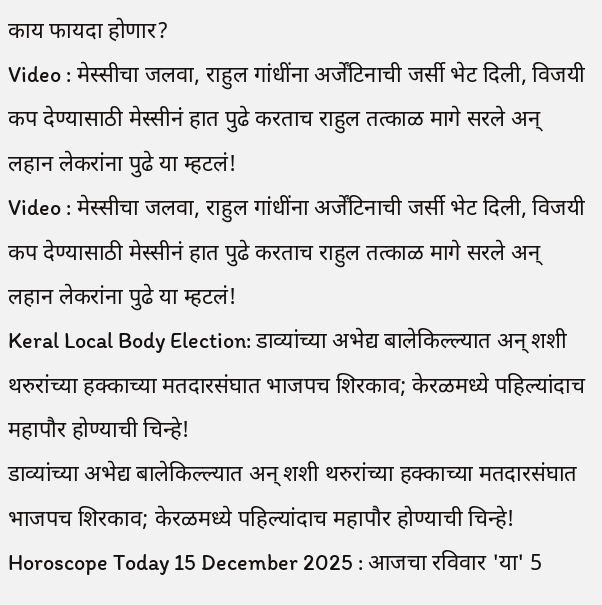काय फायदा होणार?
Video : मेस्सीचा जलवा, राहुल गांधींना अर्जेंटिनाची जर्सी भेट दिली, विजयी कप देण्यासाठी मेस्सीनं हात पुढे करताच राहुल तत्काळ मागे सरले अन् लहान लेकरांना पुढे या म्हटलं!
Video : मेस्सीचा जलवा, राहुल गांधींना अर्जेंटिनाची जर्सी भेट दिली, विजयी कप देण्यासाठी मेस्सीनं हात पुढे करताच राहुल तत्काळ मागे सरले अन् लहान लेकरांना पुढे या म्हटलं!
Keral Local Body Election: डाव्यांच्या अभेद्य बालेकिल्ल्यात अन् शशी थरुरांच्या हक्काच्या मतदारसंघात भाजपच शिरकाव; केरळमध्ये पहिल्यांदाच महापौर होण्याची चिन्हे!
डाव्यांच्या अभेद्य बालेकिल्ल्यात अन् शशी थरुरांच्या हक्काच्या मतदारसंघात भाजपच शिरकाव; केरळमध्ये पहिल्यांदाच महापौर होण्याची चिन्हे!
Horoscope Today 15 December 2025 : आजचा रविवार 'या' 5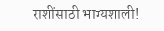राशींसाठी भाग्यशाली!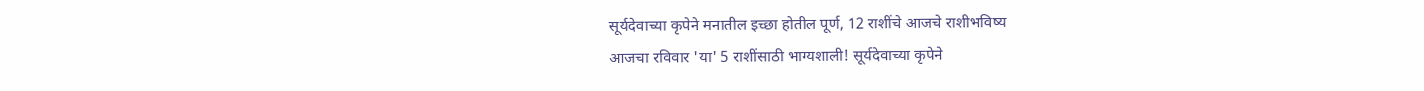सूर्यदेवाच्या कृपेने मनातील इच्छा होतील पूर्ण, 12 राशींचे आजचे राशीभविष्य
आजचा रविवार 'या' 5 राशींसाठी भाग्यशाली! सूर्यदेवाच्या कृपेने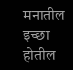मनातील इच्छा होतील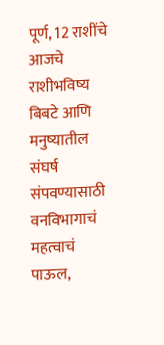पूर्ण, 12 राशींचे आजचे राशीभविष्य
बिबटे आणि मनुष्यातील संघर्ष संपवण्यासाठी वनविभागाचं महत्वाचं पाऊल,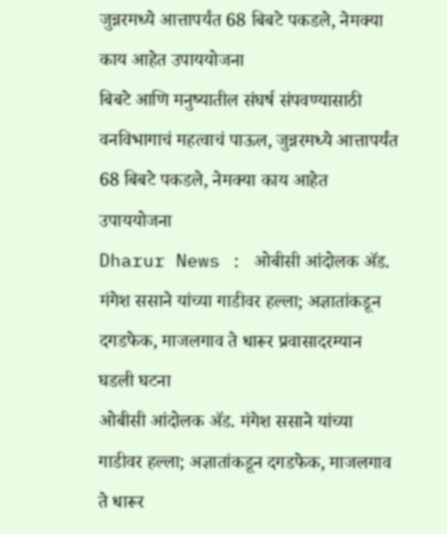जुन्नरमध्ये आत्तापर्यंत 68 बिबटे पकडले, नेमक्या काय आहेत उपाययोजना
बिबटे आणि मनुष्यातील संघर्ष संपवण्यासाठी वनविभागाचं महत्वाचं पाऊल, जुन्नरमध्ये आत्तापर्यंत 68 बिबटे पकडले, नेमक्या काय आहेत उपाययोजना
Dharur News : ओबीसी आंदोलक ॲड. मंगेश ससाने यांच्या गाडीवर हल्ला; अज्ञातांकडून दगडफेक, माजलगाव ते धारूर प्रवासादरम्यान घडली घटना
ओबीसी आंदोलक ॲड. मंगेश ससाने यांच्या गाडीवर हल्ला; अज्ञातांकडून दगडफेक, माजलगाव ते धारूर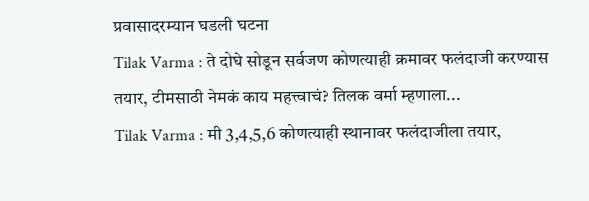प्रवासादरम्यान घडली घटना
Tilak Varma : ते दोघे सोडून सर्वजण कोणत्याही क्रमावर फलंदाजी करण्यास तयार, टीमसाठी नेमकं काय महत्त्वाचं? तिलक वर्मा म्हणाला...
Tilak Varma : मी 3,4,5,6 कोणत्याही स्थानावर फलंदाजीला तयार,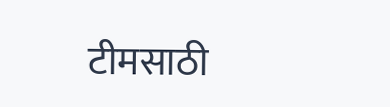टीमसाठी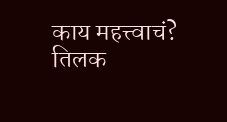काय महत्त्वाचं? तिलक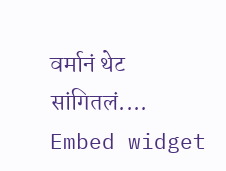वर्मानं थेट सांगितलं....
Embed widget